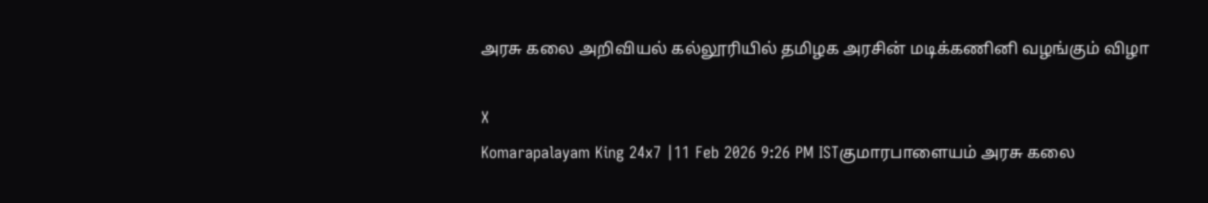அரசு கலை அறிவியல் கல்லூரியில் தமிழக அரசின் மடிக்கணினி வழங்கும் விழா

X
Komarapalayam King 24x7 |11 Feb 2026 9:26 PM ISTகுமாரபாளையம் அரசு கலை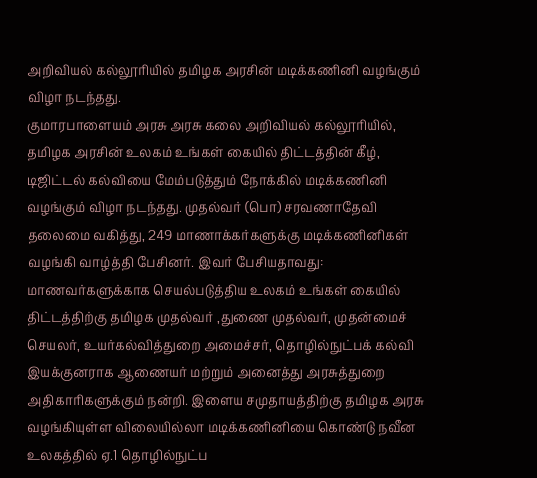அறிவியல் கல்லூரியில் தமிழக அரசின் மடிக்கணினி வழங்கும் விழா நடந்தது.
குமாரபாளையம் அரசு அரசு கலை அறிவியல் கல்லூரியில், தமிழக அரசின் உலகம் உங்கள் கையில் திட்டத்தின் கீழ், டிஜிட்டல் கல்வியை மேம்படுத்தும் நோக்கில் மடிக்கணினி வழங்கும் விழா நடந்தது. முதல்வர் (பொ) சரவணாதேவி தலைமை வகித்து, 249 மாணாக்கர்களுக்கு மடிக்கணினிகள் வழங்கி வாழ்த்தி பேசினர். இவர் பேசியதாவது: மாணவர்களுக்காக செயல்படுத்திய உலகம் உங்கள் கையில் திட்டத்திற்கு தமிழக முதல்வர் ,துணை முதல்வர், முதன்மைச் செயலர், உயர்கல்வித்துறை அமைச்சர், தொழில்நுட்பக் கல்வி இயக்குனராக ஆணையர் மற்றும் அனைத்து அரசுத்துறை அதிகாரிகளுக்கும் நன்றி. இளைய சமுதாயத்திற்கு தமிழக அரசு வழங்கியுள்ள விலையில்லா மடிக்கணினியை கொண்டு நவீன உலகத்தில் ஏ.1 தொழில்நுட்ப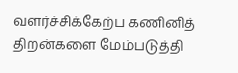வளர்ச்சிக்கேற்ப கணினித் திறன்களை மேம்படுத்தி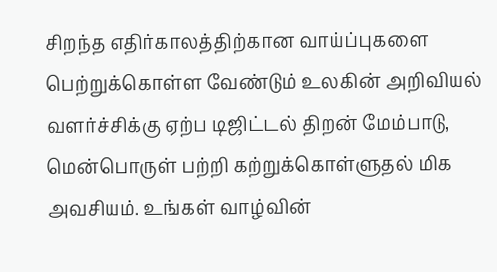சிறந்த எதிர்காலத்திற்கான வாய்ப்புகளை பெற்றுக்கொள்ள வேண்டும் உலகின் அறிவியல் வளர்ச்சிக்கு ஏற்ப டிஜிட்டல் திறன் மேம்பாடு, மென்பொருள் பற்றி கற்றுக்கொள்ளுதல் மிக அவசியம். உங்கள் வாழ்வின்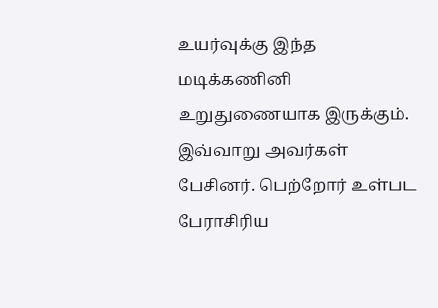உயர்வுக்கு இந்த மடிக்கணினி உறுதுணையாக இருக்கும். இவ்வாறு அவர்கள் பேசினர். பெற்றோர் உள்பட பேராசிரிய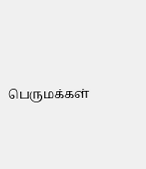பெருமக்கள்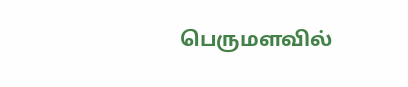பெருமளவில்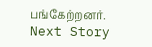பங்கேற்றனர்.
Next Story